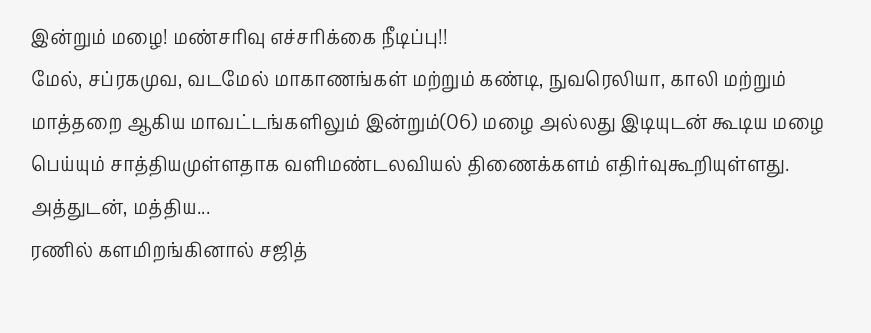இன்றும் மழை! மண்சரிவு எச்சரிக்கை நீடிப்பு!!
மேல், சப்ரகமுவ, வடமேல் மாகாணங்கள் மற்றும் கண்டி, நுவரெலியா, காலி மற்றும் மாத்தறை ஆகிய மாவட்டங்களிலும் இன்றும்(06) மழை அல்லது இடியுடன் கூடிய மழை பெய்யும் சாத்தியமுள்ளதாக வளிமண்டலவியல் திணைக்களம் எதிர்வுகூறியுள்ளது.
அத்துடன், மத்திய...
ரணில் களமிறங்கினால் சஜித்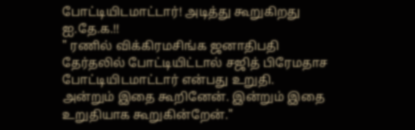போட்டியிடமாட்டார்! அடித்து கூறுகிறது ஐ.தே.க.!!
" ரணில் விக்கிரமசிங்க ஜனாதிபதி தேர்தலில் போட்டியிட்டால் சஜித் பிரேமதாச போட்டியிடமாட்டார் என்பது உறுதி. அன்றும் இதை கூறினேன். இன்றும் இதை உறுதியாக கூறுகின்றேன்."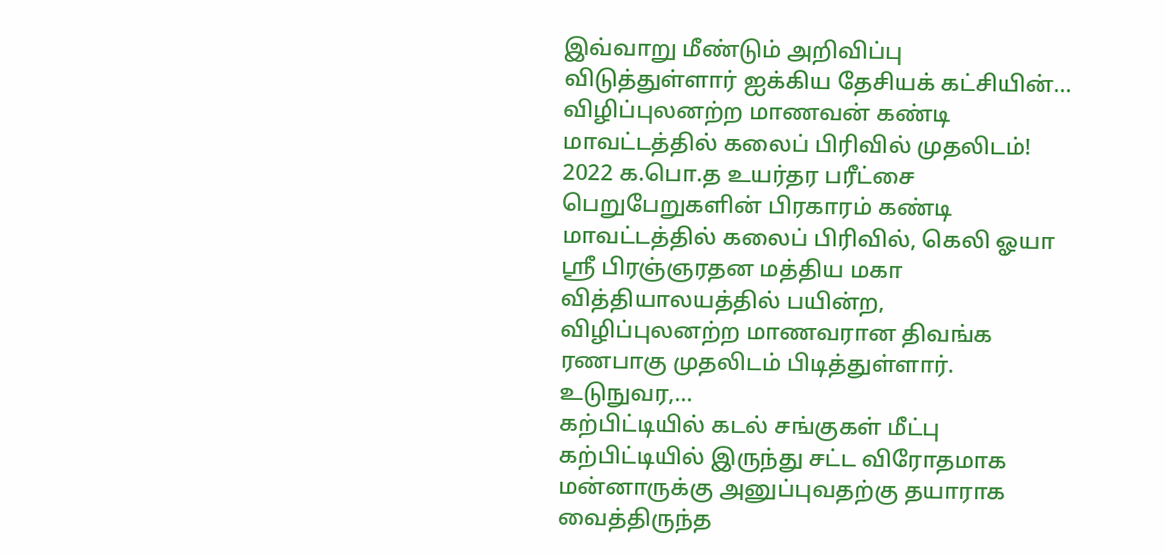இவ்வாறு மீண்டும் அறிவிப்பு விடுத்துள்ளார் ஐக்கிய தேசியக் கட்சியின்...
விழிப்புலனற்ற மாணவன் கண்டி மாவட்டத்தில் கலைப் பிரிவில் முதலிடம்!
2022 க.பொ.த உயர்தர பரீட்சை பெறுபேறுகளின் பிரகாரம் கண்டி மாவட்டத்தில் கலைப் பிரிவில், கெலி ஓயா ஸ்ரீ பிரஞ்ஞரதன மத்திய மகா வித்தியாலயத்தில் பயின்ற, விழிப்புலனற்ற மாணவரான திவங்க ரணபாகு முதலிடம் பிடித்துள்ளார்.
உடுநுவர,...
கற்பிட்டியில் கடல் சங்குகள் மீட்பு
கற்பிட்டியில் இருந்து சட்ட விரோதமாக மன்னாருக்கு அனுப்புவதற்கு தயாராக வைத்திருந்த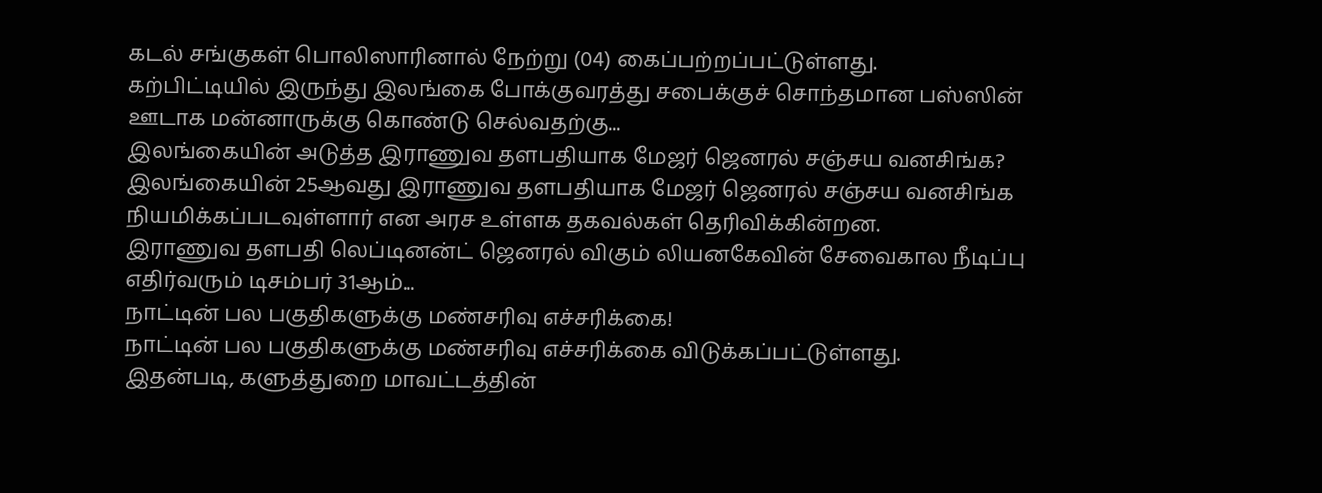கடல் சங்குகள் பொலிஸாரினால் நேற்று (04) கைப்பற்றப்பட்டுள்ளது.
கற்பிட்டியில் இருந்து இலங்கை போக்குவரத்து சபைக்குச் சொந்தமான பஸ்ஸின் ஊடாக மன்னாருக்கு கொண்டு செல்வதற்கு...
இலங்கையின் அடுத்த இராணுவ தளபதியாக மேஜர் ஜெனரல் சஞ்சய வனசிங்க?
இலங்கையின் 25ஆவது இராணுவ தளபதியாக மேஜர் ஜெனரல் சஞ்சய வனசிங்க நியமிக்கப்படவுள்ளார் என அரச உள்ளக தகவல்கள் தெரிவிக்கின்றன.
இராணுவ தளபதி லெப்டினன்ட் ஜெனரல் விகும் லியனகேவின் சேவைகால நீடிப்பு எதிர்வரும் டிசம்பர் 31ஆம்...
நாட்டின் பல பகுதிகளுக்கு மண்சரிவு எச்சரிக்கை!
நாட்டின் பல பகுதிகளுக்கு மண்சரிவு எச்சரிக்கை விடுக்கப்பட்டுள்ளது.
இதன்படி, களுத்துறை மாவட்டத்தின்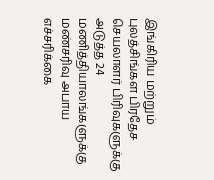இங்கிரிய மற்றும் புலத்சிங்கள பிரதேச செயலாளர் பிரிவுகளுக்கு அடுத்த 24 மணித்தியாலங்களுக்கு மண்சரிவு அபாய எச்சரிக்கை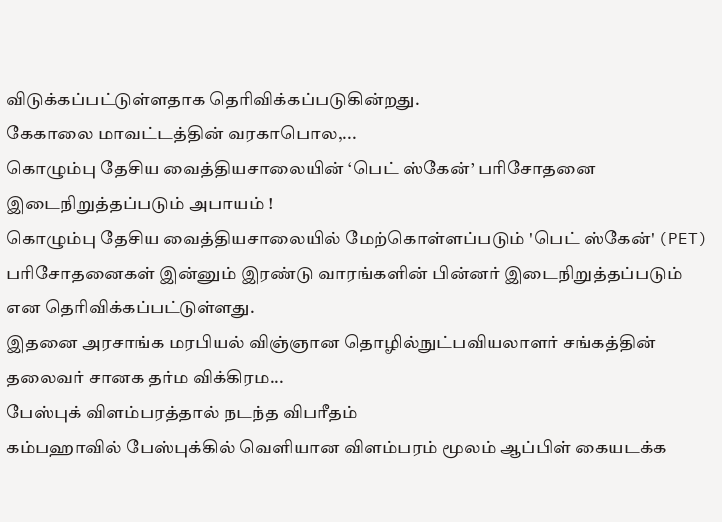விடுக்கப்பட்டுள்ளதாக தெரிவிக்கப்படுகின்றது.
கேகாலை மாவட்டத்தின் வரகாபொல,...
கொழும்பு தேசிய வைத்தியசாலையின் ‘பெட் ஸ்கேன்’ பரிசோதனை இடைநிறுத்தப்படும் அபாயம் !
கொழும்பு தேசிய வைத்தியசாலையில் மேற்கொள்ளப்படும் 'பெட் ஸ்கேன்' (PET) பரிசோதனைகள் இன்னும் இரண்டு வாரங்களின் பின்னர் இடைநிறுத்தப்படும் என தெரிவிக்கப்பட்டுள்ளது.
இதனை அரசாங்க மரபியல் விஞ்ஞான தொழில்நுட்பவியலாளர் சங்கத்தின் தலைவர் சானக தர்ம விக்கிரம...
பேஸ்புக் விளம்பரத்தால் நடந்த விபரீதம்
கம்பஹாவில் பேஸ்புக்கில் வெளியான விளம்பரம் மூலம் ஆப்பிள் கையடக்க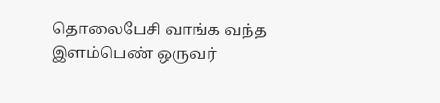தொலைபேசி வாங்க வந்த இளம்பெண் ஒருவர்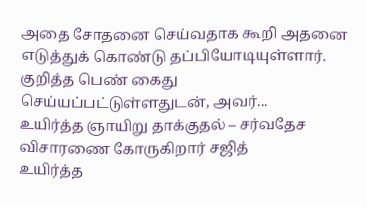அதை சோதனை செய்வதாக கூறி அதனை எடுத்துக் கொண்டு தப்பியோடியுள்ளார்.
குறித்த பெண் கைது செய்யப்பட்டுள்ளதுடன், அவர்...
உயிர்த்த ஞாயிறு தாக்குதல் – சர்வதேச விசாரணை கோருகிறார் சஜித்
உயிர்த்த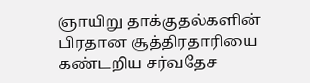ஞாயிறு தாக்குதல்களின் பிரதான சூத்திரதாரியை கண்டறிய சர்வதேச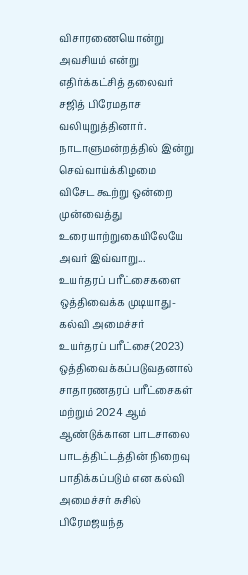விசாரணையொன்று அவசியம் என்று எதிர்க்கட்சித் தலைவர் சஜித் பிரேமதாச வலியுறுத்தினார்.
நாடாளுமன்றத்தில் இன்று செவ்வாய்க்கிழமை விசேட கூற்று ஒன்றை முன்வைத்து உரையாற்றுகையிலேயே அவர் இவ்வாறு...
உயர்தரப் பரீட்சைகளை ஒத்திவைக்க முடியாது-கல்வி அமைச்சர்
உயர்தரப் பரீட்சை(2023) ஒத்திவைக்கப்படுவதனால் சாதாரணதரப் பரீட்சைகள் மற்றும் 2024 ஆம் ஆண்டுக்கான பாடசாலை பாடத்திட்டத்தின் நிறைவு பாதிக்கப்படும் என கல்வி அமைச்சர் சுசில் பிரேமஜயந்த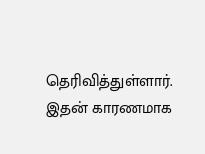தெரிவித்துள்ளார்.
இதன் காரணமாக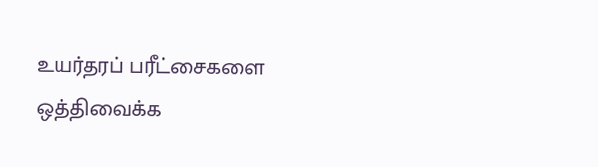உயர்தரப் பரீட்சைகளை ஒத்திவைக்க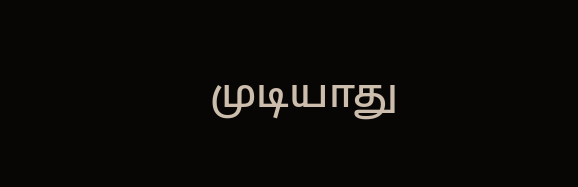முடியாது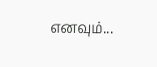எனவும்...